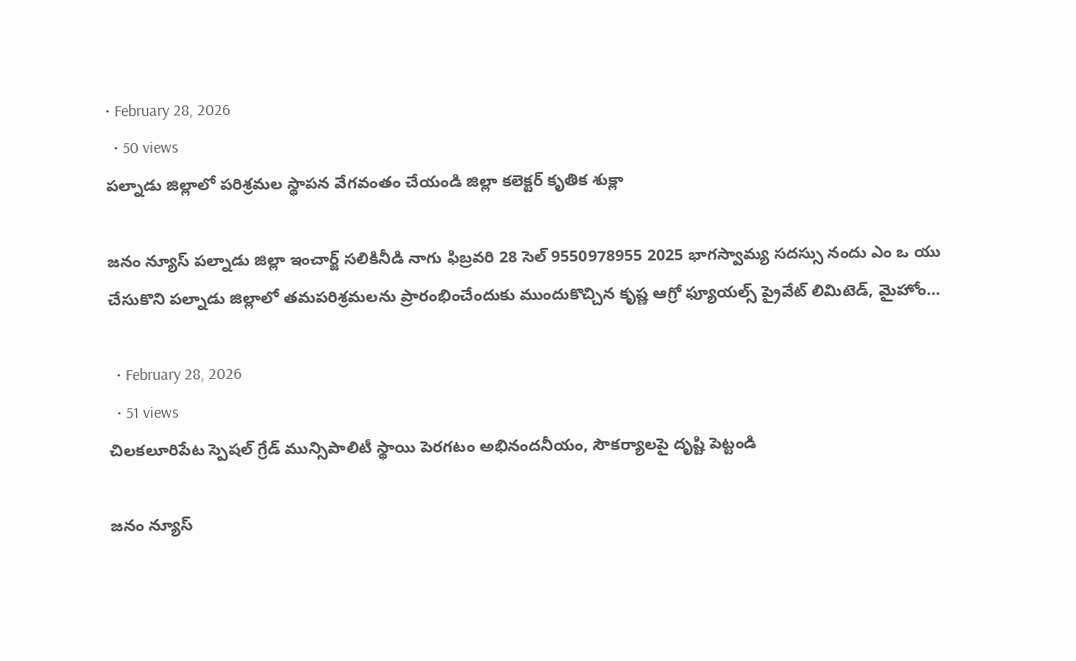• February 28, 2026
  • 50 views
పల్నాడు జిల్లాలో పరిశ్రమల స్థాపన వేగవంతం చేయండి జిల్లా కలెక్టర్ కృతిక శుక్లా

జనం న్యూస్ పల్నాడు జిల్లా ఇంచార్జ్ సలికినీడి నాగు ఫిబ్రవరి 28 సెల్ 9550978955 2025 భాగస్వామ్య సదస్సు నందు ఎం ఒ యు చేసుకొని పల్నాడు జిల్లాలో తమపరిశ్రమలను ప్రారంభించేందుకు ముందుకొచ్చిన కృష్ణ ఆగ్రో ఫ్యూయల్స్ ప్రైవేట్ లిమిటెడ్, మైహోం…

  • February 28, 2026
  • 51 views
చిలకలూరిపేట స్పెషల్ గ్రేడ్ మున్సిపాలిటీ స్థాయి పెరగటం అభినందనీయం, సౌకర్యాలపై దృష్టి పెట్టండి

జనం న్యూస్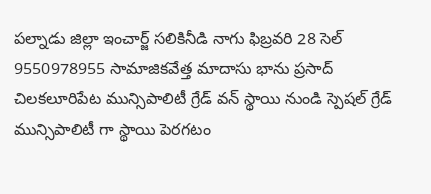పల్నాడు జిల్లా ఇంచార్జ్ సలికినీడి నాగు ఫిబ్రవరి 28 సెల్ 9550978955 సామాజికవేత్త మాదాసు భాను ప్రసాద్ చిలకలూరిపేట మున్సిపాలిటీ గ్రేడ్ వన్ స్థాయి నుండి స్పెషల్ గ్రేడ్ మున్సిపాలిటీ గా స్థాయి పెరగటం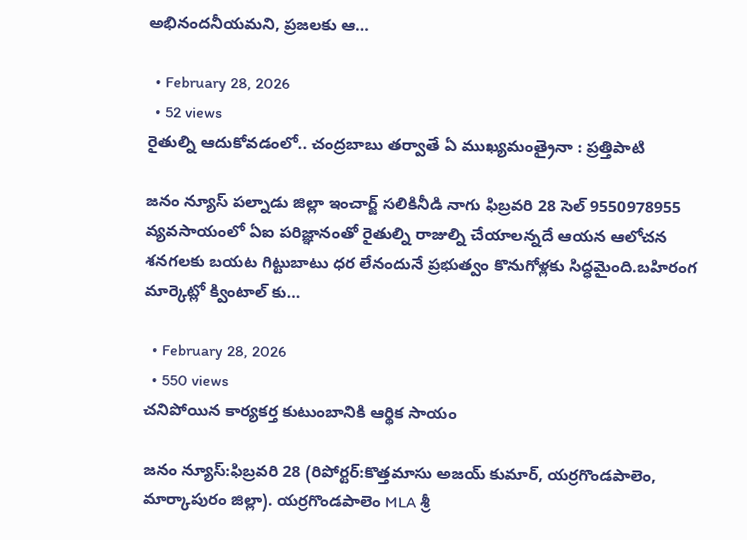అభినందనీయమని, ప్రజలకు ఆ…

  • February 28, 2026
  • 52 views
రైతుల్ని ఆదుకోవడంలో.. చంద్రబాబు తర్వాతే ఏ ముఖ్యమంత్రైనా : ప్రత్తిపాటి

జనం న్యూస్ పల్నాడు జిల్లా ఇంచార్జ్ సలికినీడి నాగు ఫిబ్రవరి 28 సెల్ 9550978955 వ్యవసాయంలో ఏఐ పరిజ్ఞానంతో రైతుల్ని రాజుల్ని చేయాలన్నదే ఆయన ఆలోచన శనగలకు బయట గిట్టుబాటు ధర లేనందునే ప్రభుత్వం కొనుగోళ్లకు సిద్ధమైంది.బహిరంగ మార్కెట్లో క్వింటాల్ కు…

  • February 28, 2026
  • 550 views
చనిపోయిన కార్యకర్త కుటుంబానికి ఆర్థిక సాయం

జనం న్యూస్:ఫిబ్రవరి 28 (రిపోర్టర్:కొత్తమాసు అజయ్ కుమార్, యర్రగొండపాలెం, మార్కాపురం జిల్లా). యర్రగొండపాలెం MLA శ్రీ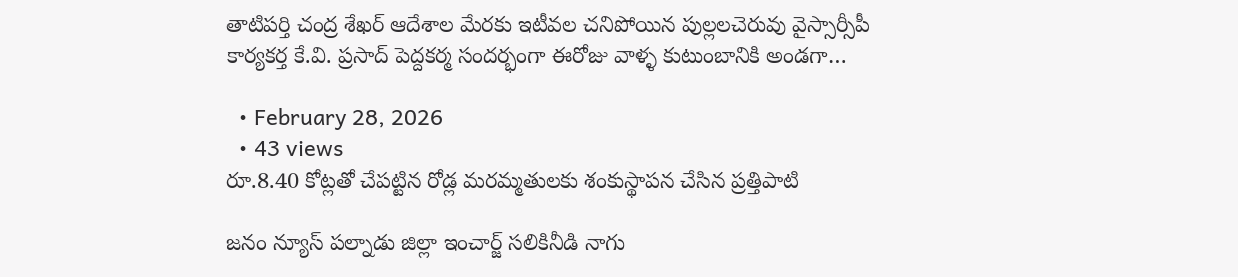తాటిపర్తి చంద్ర శేఖర్ ఆదేశాల మేరకు ఇటీవల చనిపోయిన పుల్లలచెరువు వైస్సార్సీపీ కార్యకర్త కే.వి. ప్రసాద్ పెద్దకర్మ సందర్భంగా ఈరోజు వాళ్ళ కుటుంబానికి అండగా…

  • February 28, 2026
  • 43 views
రూ.8.40 కోట్లతో చేపట్టిన రోడ్ల మరమ్మతులకు శంకుస్థాపన చేసిన ప్రత్తిపాటి

జనం న్యూస్ పల్నాడు జిల్లా ఇంచార్జ్ సలికినీడి నాగు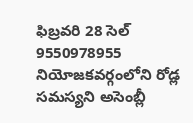ఫిబ్రవరి 28 సెల్ 9550978955 నియోజకవర్గంలోని రోడ్ల సమస్యని అసెంబ్లీ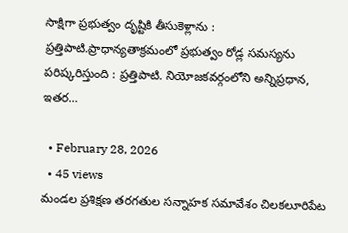సాక్షిగా ప్రభుత్వం దృష్టికి తీసుకెళ్లాను : ప్రత్తిపాటి.ప్రాధాన్యతాక్రమంలో ప్రభుత్వం రోడ్ల సమస్యను పరిష్కరిస్తుంది : ప్రత్తిపాటి. నియోజకవర్గంలోని అన్నిప్రధాన, ఇతర…

  • February 28, 2026
  • 45 views
మండల ప్రశిక్షణ తరగతుల సన్నాహక సమావేశం చిలకలూరిపేట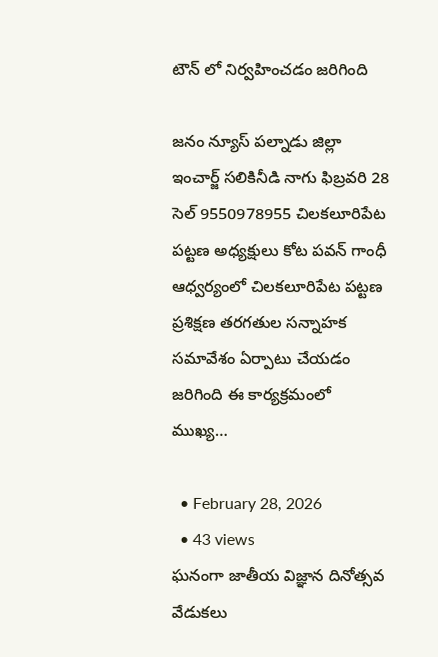టౌన్ లో నిర్వహించడం జరిగింది

జనం న్యూస్ పల్నాడు జిల్లా ఇంచార్జ్ సలికినీడి నాగు ఫిబ్రవరి 28 సెల్ 9550978955 చిలకలూరిపేట పట్టణ అధ్యక్షులు కోట పవన్ గాంధీ ఆధ్వర్యంలో చిలకలూరిపేట పట్టణ ప్రశిక్షణ తరగతుల సన్నాహక సమావేశం ఏర్పాటు చేయడం జరిగింది ఈ కార్యక్రమంలో ముఖ్య…

  • February 28, 2026
  • 43 views
ఘనంగా జాతీయ విజ్ఞాన దినోత్సవ వేడుకలు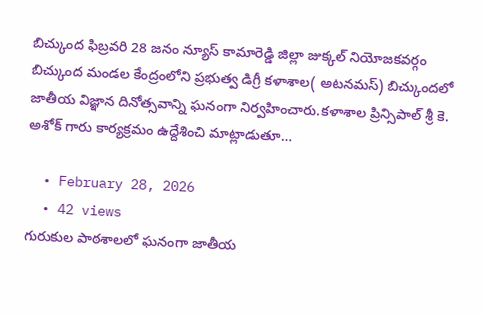బిచ్కుంద ఫిబ్రవరి 28 జనం న్యూస్ కామారెడ్డి జిల్లా జుక్కల్ నియోజకవర్గం బిచ్కుంద మండల కేంద్రంలోని ప్రభుత్వ డిగ్రీ కళాశాల( అటనమస్) బిచ్కుందలో జాతీయ విజ్ఞాన దినోత్సవాన్ని ఘనంగా నిర్వహించారు.కళాశాల ప్రిన్సిపాల్ శ్రీ కె. అశోక్ గారు కార్యక్రమం ఉద్దేశించి మాట్లాడుతూ…

  • February 28, 2026
  • 42 views
గురుకుల పాఠశాలలో ఘనంగా జాతీయ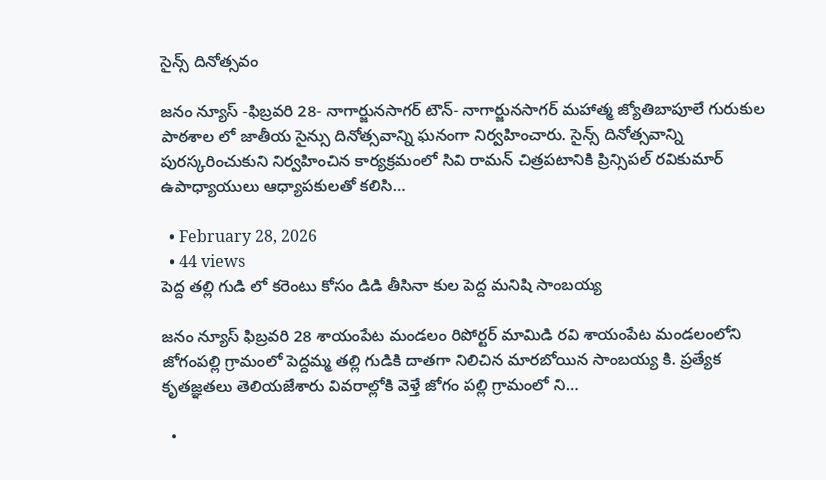సైన్స్ దినోత్సవం

జనం న్యూస్ -ఫిబ్రవరి 28- నాగార్జునసాగర్ టౌన్- నాగార్జునసాగర్ మహాత్మ జ్యోతిబాపూలే గురుకుల పాఠశాల లో జాతీయ సైన్సు దినోత్సవాన్ని ఘనంగా నిర్వహించారు. సైన్స్ దినోత్సవాన్ని పురస్కరించుకుని నిర్వహించిన కార్యక్రమంలో సివి రామన్ చిత్రపటానికి ప్రిన్సిపల్ రవికుమార్ ఉపాధ్యాయులు ఆధ్యాపకులతో కలిసి…

  • February 28, 2026
  • 44 views
పెద్ద తల్లి గుడి లో కరెంటు కోసం డిడి తీసినా కుల పెద్ద మనిషి సాంబయ్య

జనం న్యూస్ ఫిబ్రవరి 28 శాయంపేట మండలం రిపోర్టర్ మామిడి రవి శాయంపేట మండలంలోని జోగంపల్లి గ్రామంలో పెద్దమ్మ తల్లి గుడికి దాతగా నిలిచిన మారబోయిన సాంబయ్య కి. ప్రత్యేక కృతజ్ఞతలు తెలియజేశారు వివరాల్లోకి వెళ్తే జోగం పల్లి గ్రామంలో ని…

  •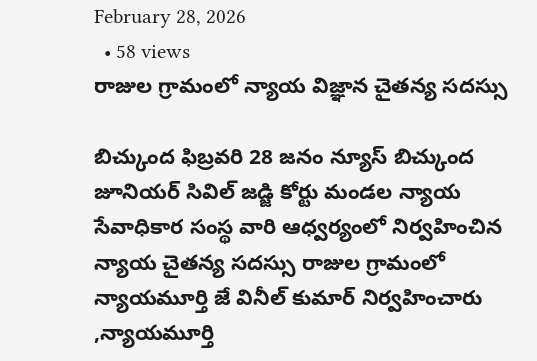February 28, 2026
  • 58 views
రాజుల గ్రామంలో న్యాయ విజ్ఞాన చైతన్య సదస్సు

బిచ్కుంద ఫిబ్రవరి 28 జనం న్యూస్ బిచ్కుంద జూనియర్ సివిల్ జడ్జి కోర్టు మండల న్యాయ సేవాధికార సంస్థ వారి ఆధ్వర్యంలో నిర్వహించిన న్యాయ చైతన్య సదస్సు రాజుల గ్రామంలో న్యాయమూర్తి జే వినీల్ కుమార్ నిర్వహించారు ,న్యాయమూర్తి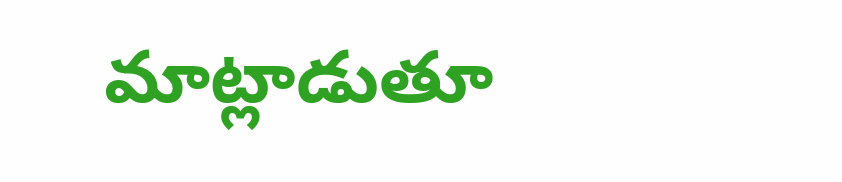మాట్లాడుతూ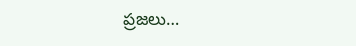ప్రజలు…